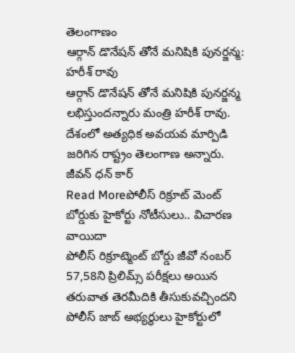తెలంగాణం
ఆర్గాన్ డొనేషన్ తోనే మనిషికి పునర్జన్మ: హరీశ్ రావు
ఆర్గాన్ డొనేషన్ తోనే మనిషికి పునర్జన్మ లభిస్తుందన్నారు మంత్రి హరీశ్ రావు. దేశంలో అత్యధిక అవయవ మార్పిడి జరిగిన రాష్ట్రం తెలంగాణ అన్నారు. జీవన్ ధన్ కార్
Read Moreపోలీస్ రిక్రూట్ మెంట్ బోర్డుకు హైకోర్టు నోటీసులు.. విచారణ వాయిదా
పోలీస్ రిక్రూట్మెంట్ బోర్డు జీవో నంబర్ 57,58ని ప్రిలిమ్స్ పరీక్షలు అయిన తరువాత తెరమీదికి తీసుకువచ్చిందని పోలీస్ జాబ్ అభ్యర్థులు హైకోర్టులో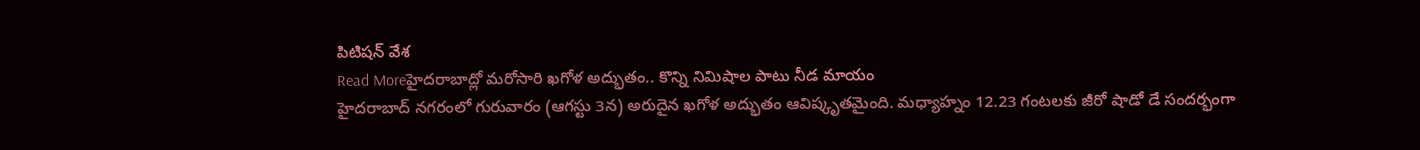పిటిషన్ వేశ
Read Moreహైదరాబాద్లో మరోసారి ఖగోళ అద్భుతం.. కొన్ని నిమిషాల పాటు నీడ మాయం
హైదరాబాద్ నగరంలో గురువారం (ఆగస్టు 3న) అరుదైన ఖగోళ అద్భుతం ఆవిష్కృతమైంది. మధ్యాహ్నం 12.23 గంటలకు జీరో షాడో డే సందర్భంగా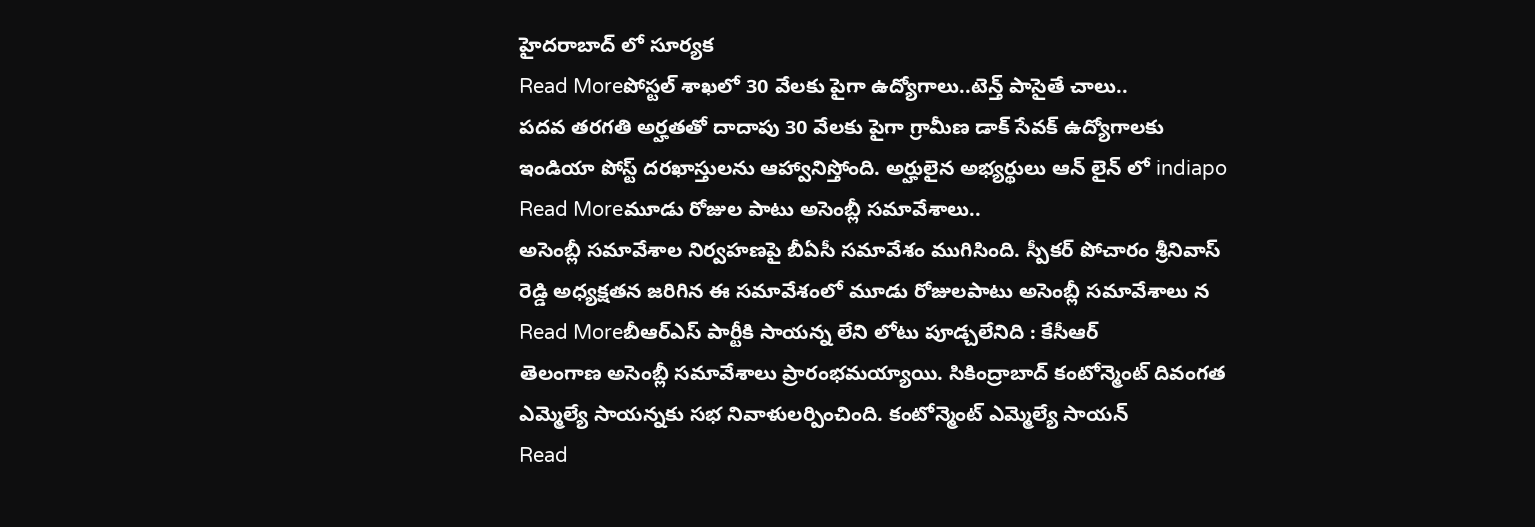హైదరాబాద్ లో సూర్యక
Read Moreపోస్టల్ శాఖలో 30 వేలకు పైగా ఉద్యోగాలు..టెన్త్ పాసైతే చాలు..
పదవ తరగతి అర్హతతో దాదాపు 30 వేలకు పైగా గ్రామీణ డాక్ సేవక్ ఉద్యోగాలకు ఇండియా పోస్ట్ దరఖాస్తులను ఆహ్వానిస్తోంది. అర్హులైన అభ్యర్థులు ఆన్ లైన్ లో indiapo
Read Moreమూడు రోజుల పాటు అసెంబ్లీ సమావేశాలు..
అసెంబ్లీ సమావేశాల నిర్వహణపై బీఏసీ సమావేశం ముగిసింది. స్పీకర్ పోచారం శ్రీనివాస్ రెడ్డి అధ్యక్షతన జరిగిన ఈ సమావేశంలో మూడు రోజులపాటు అసెంబ్లీ సమావేశాలు న
Read Moreబీఆర్ఎస్ పార్టీకి సాయన్న లేని లోటు పూడ్చలేనిది : కేసీఆర్
తెలంగాణ అసెంబ్లీ సమావేశాలు ప్రారంభమయ్యాయి. సికింద్రాబాద్ కంటోన్మెంట్ దివంగత ఎమ్మెల్యే సాయన్నకు సభ నివాళులర్పించింది. కంటోన్మెంట్ ఎమ్మెల్యే సాయన్
Read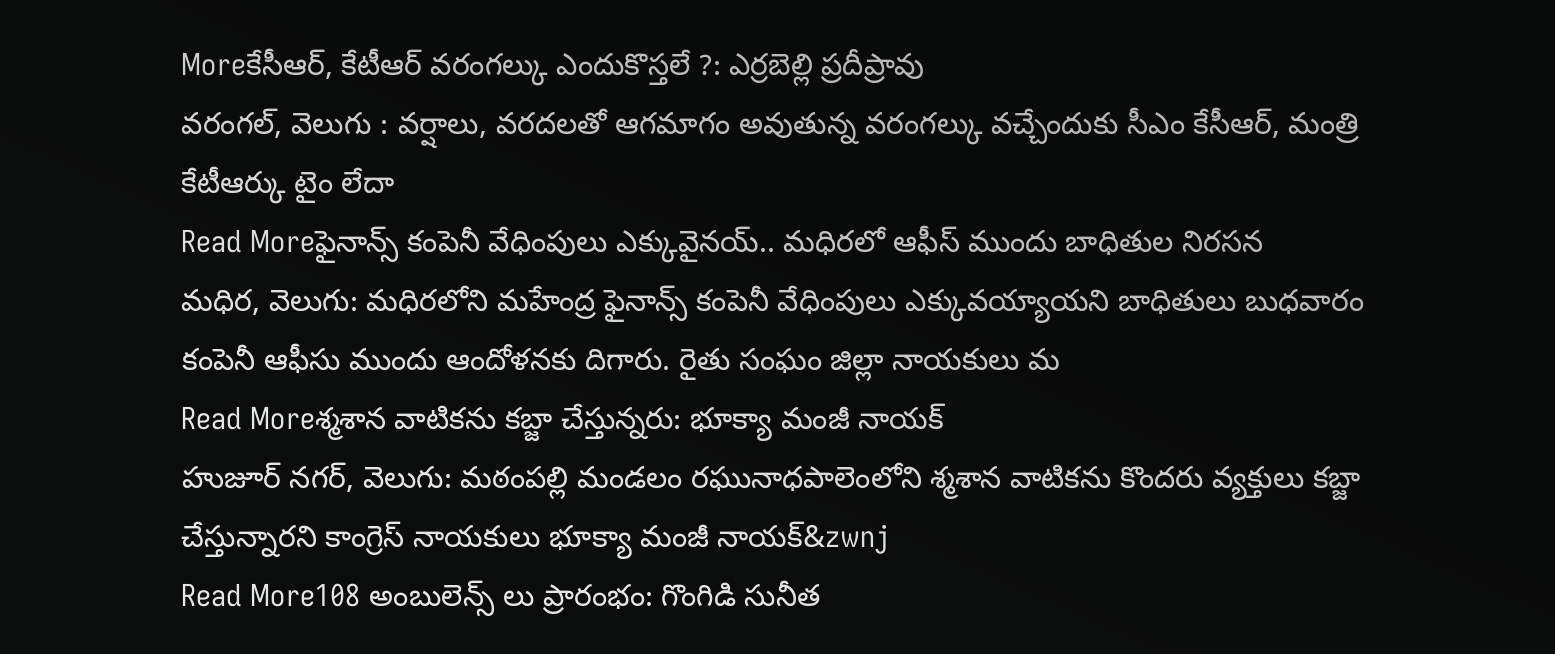Moreకేసీఆర్, కేటీఆర్ వరంగల్కు ఎందుకొస్తలే ?: ఎర్రబెల్లి ప్రదీప్రావు
వరంగల్, వెలుగు : వర్షాలు, వరదలతో ఆగమాగం అవుతున్న వరంగల్కు వచ్చేందుకు సీఎం కేసీఆర్, మంత్రి కేటీఆర్కు టైం లేదా
Read Moreఫైనాన్స్ కంపెనీ వేధింపులు ఎక్కువైనయ్.. మధిరలో ఆఫీస్ ముందు బాధితుల నిరసన
మధిర, వెలుగు: మధిరలోని మహేంద్ర ఫైనాన్స్ కంపెనీ వేధింపులు ఎక్కువయ్యాయని బాధితులు బుధవారం కంపెనీ ఆఫీసు ముందు ఆందోళనకు దిగారు. రైతు సంఘం జిల్లా నాయకులు మ
Read Moreశ్మశాన వాటికను కబ్జా చేస్తున్నరు: భూక్యా మంజీ నాయక్
హుజూర్ నగర్, వెలుగు: మఠంపల్లి మండలం రఘునాధపాలెంలోని శ్మశాన వాటికను కొందరు వ్యక్తులు కబ్జా చేస్తున్నారని కాంగ్రెస్ నాయకులు భూక్యా మంజీ నాయక్&zwnj
Read More108 అంబులెన్స్ లు ప్రారంభం: గొంగిడి సునీత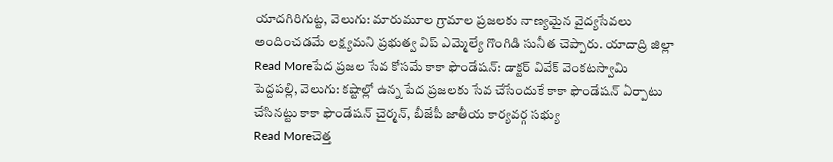యాదగిరిగుట్ట, వెలుగు: మారుమూల గ్రామాల ప్రజలకు నాణ్యమైన వైద్యసేవలు అందించడమే లక్ష్యమని ప్రభుత్వ విప్ ఎమ్మెల్యే గొంగిడి సునీత చెప్పారు. యాదాద్రి జిల్లా
Read Moreపేద ప్రజల సేవ కోసమే కాకా ఫౌండేషన్: డాక్టర్ వివేక్ వెంకటస్వామి
పెద్దపల్లి, వెలుగు: కష్టాల్లో ఉన్న పేద ప్రజలకు సేవ చేసేందుకే కాకా ఫౌండేషన్ ఏర్పాటు చేసినట్టు కాకా ఫౌండేషన్ చైర్మన్, బీజేపీ జాతీయ కార్యవర్గ సభ్యు
Read Moreచెత్త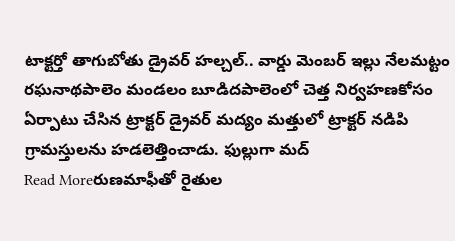టాక్టర్తో తాగుబోతు డ్రైవర్ హల్చల్.. వార్డు మెంబర్ ఇల్లు నేలమట్టం
రఘనాథపాలెం మండలం బూడిదపాలెంలో చెత్త నిర్వహణకోసం ఏర్పాటు చేసిన ట్రాక్టర్ డ్రైవర్ మద్యం మత్తులో ట్రాక్టర్ నడిపి గ్రామస్తులను హడలెత్తించాడు. ఫుల్లుగా మద్
Read Moreరుణమాఫీతో రైతుల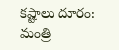కష్టాలు దూరం: మంత్రి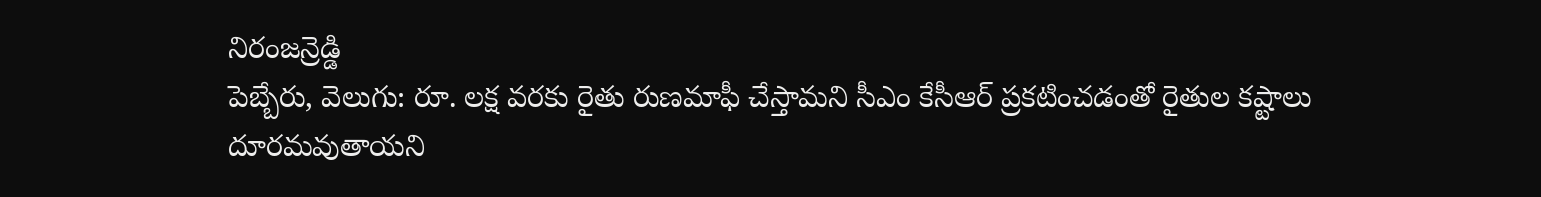నిరంజన్రెడ్డి
పెబ్బేరు, వెలుగు: రూ. లక్ష వరకు రైతు రుణమాఫీ చేస్తామని సీఎం కేసీఆర్ ప్రకటించడంతో రైతుల కష్టాలు దూరమవుతాయని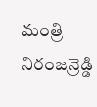మంత్రి నిరంజన్రెడ్డి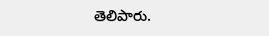తెలిపారు.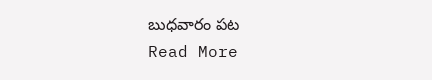బుధవారం పట
Read More